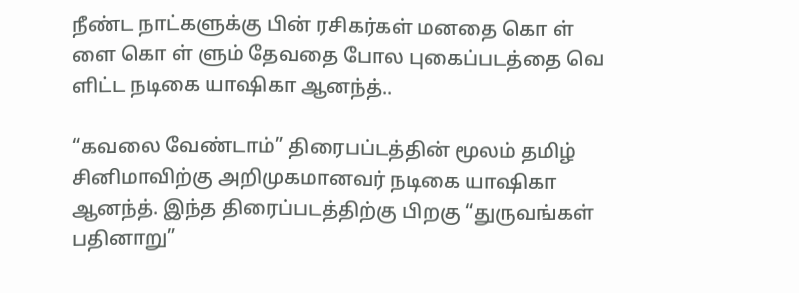நீண்ட நாட்களுக்கு பின் ரசிகர்கள் மனதை கொ ள் ளை கொ ள் ளும் தேவதை போல புகைப்படத்தை வெ ளிட்ட நடிகை யாஷிகா ஆனந்த்..

“கவலை வேண்டாம்” திரைபப்டத்தின் மூலம் தமிழ் சினிமாவிற்கு அறிமுகமானவர் நடிகை யாஷிகா ஆனந்த். இந்த திரைப்படத்திற்கு பிறகு “துருவங்கள் பதினாறு”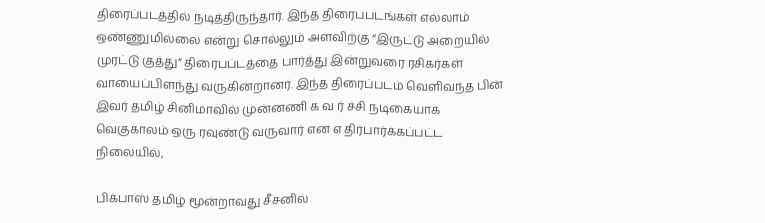திரைப்படத்தில் நடித்திருந்தார். இந்த திரைபபடங்கள் எல்லாம் ஒண்ணுமில்லை என்று சொல்லும் அளவிற்கு “இருட்டு அறையில் முரட்டு குத்து” திரைபப்டத்தை பார்த்து இன்றுவரை ரசிகர்கள் வாயைப்பிளந்து வருகின்றானர். இந்த திரைப்படம் வெளிவந்த பின் இவர் தமிழ் சினிமாவில் முன்னணி க வ ர் ச்சி நடிகையாக வெகுகாலம் ஒரு ரவுண்டு வருவார் என எ திர்பார்க்கப்பட்ட நிலையில்,

பிக்பாஸ் தமிழ் மூன்றாவது சீசனில்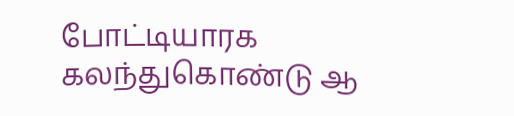போட்டியாரக கலந்துகொண்டு ஆ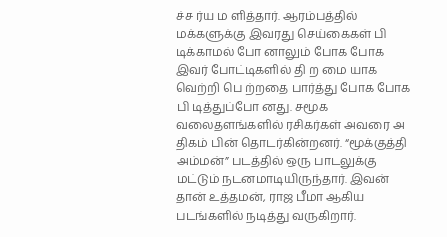ச்ச ர்ய ம ளித்தார். ஆரம்பத்தில் மக்களுக்கு இவரது செய்கைகள் பி டிக்காமல் போ னாலும் போக போக இவர் போட்டிகளில் தி ற மை யாக வெற்றி பெ ற்றதை பார்த்து போக போக பி டித்துப்போ னது. சமூக வலைதளங்களில் ரசிகர்கள் அவரை அ திகம் பின் தொடர்கின்றனர். “மூக்குத்தி அம்மன்” படத்தில் ஒரு பாடலுக்கு மட்டும் நடனமாடியிருந்தார். இவன் தான் உத்தமன், ராஜ பீமா ஆகிய படங்களில் நடித்து வருகிறார்.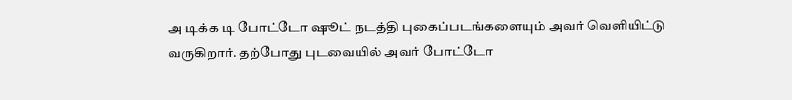அ டிக்க டி போட்டோ ஷூட் நடத்தி புகைப்படங்களையும் அவர் வெளியிட்டு வருகிறார். தற்போது புடவையில் அவர் போட்டோ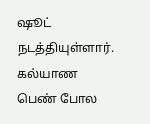ஷூட் நடத்தியுள்ளார். கல்யாண பெண் போல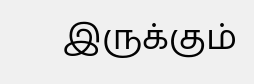இருக்கும்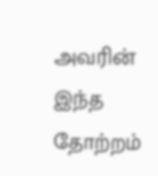அவரின் இந்த தோற்றம்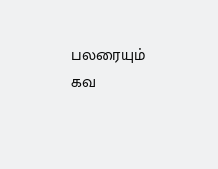பலரையும் கவ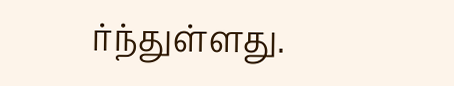ர்ந்துள்ளது.